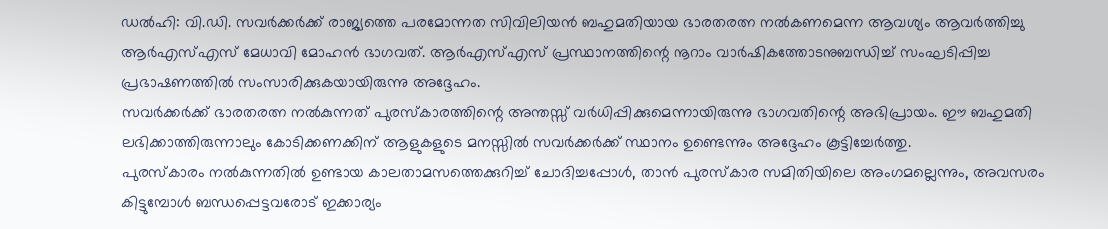ഡൽഹി: വി.ഡി. സവർക്കർക്ക് രാജ്യത്തെ പരമോന്നത സിവിലിയൻ ബഹുമതിയായ ഭാരതരത്ന നൽകണമെന്ന ആവശ്യം ആവർത്തിച്ചു ആർഎസ്എസ് മേധാവി മോഹൻ ഭാഗവത്. ആർഎസ്എസ് പ്രസ്ഥാനത്തിന്റെ നൂറാം വാർഷികത്തോടനുബന്ധിച്ച് സംഘടിപ്പിച്ച പ്രഭാഷണത്തിൽ സംസാരിക്കുകയായിരുന്നു അദ്ദേഹം.
സവർക്കർക്ക് ഭാരതരത്ന നൽകുന്നത് പുരസ്കാരത്തിന്റെ അന്തസ്സ് വർധിപ്പിക്കുമെന്നായിരുന്നു ഭാഗവതിന്റെ അഭിപ്രായം. ഈ ബഹുമതി ലഭിക്കാത്തിരുന്നാലും കോടിക്കണക്കിന് ആളുകളുടെ മനസ്സിൽ സവർക്കർക്ക് സ്ഥാനം ഉണ്ടെന്നും അദ്ദേഹം കൂട്ടിച്ചേർത്തു.
പുരസ്കാരം നൽകുന്നതിൽ ഉണ്ടായ കാലതാമസത്തെക്കുറിച്ച് ചോദിച്ചപ്പോൾ, താൻ പുരസ്കാര സമിതിയിലെ അംഗമല്ലെന്നും, അവസരം കിട്ടുമ്പോൾ ബന്ധപ്പെട്ടവരോട് ഇക്കാര്യം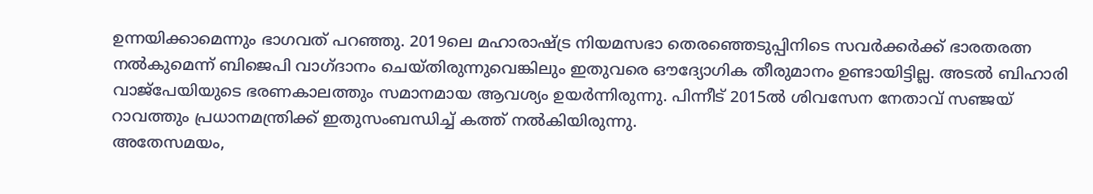ഉന്നയിക്കാമെന്നും ഭാഗവത് പറഞ്ഞു. 2019ലെ മഹാരാഷ്ട്ര നിയമസഭാ തെരഞ്ഞെടുപ്പിനിടെ സവർക്കർക്ക് ഭാരതരത്ന നൽകുമെന്ന് ബിജെപി വാഗ്ദാനം ചെയ്തിരുന്നുവെങ്കിലും ഇതുവരെ ഔദ്യോഗിക തീരുമാനം ഉണ്ടായിട്ടില്ല. അടൽ ബിഹാരി വാജ്പേയിയുടെ ഭരണകാലത്തും സമാനമായ ആവശ്യം ഉയർന്നിരുന്നു. പിന്നീട് 2015ൽ ശിവസേന നേതാവ് സഞ്ജയ് റാവത്തും പ്രധാനമന്ത്രിക്ക് ഇതുസംബന്ധിച്ച് കത്ത് നൽകിയിരുന്നു.
അതേസമയം,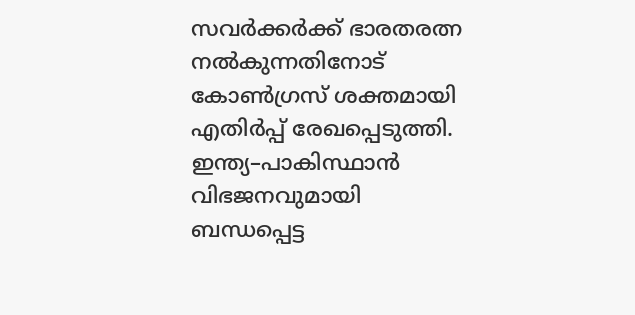സവർക്കർക്ക് ഭാരതരത്ന നൽകുന്നതിനോട് കോൺഗ്രസ് ശക്തമായി എതിർപ്പ് രേഖപ്പെടുത്തി. ഇന്ത്യ–പാകിസ്ഥാൻ വിഭജനവുമായി ബന്ധപ്പെട്ട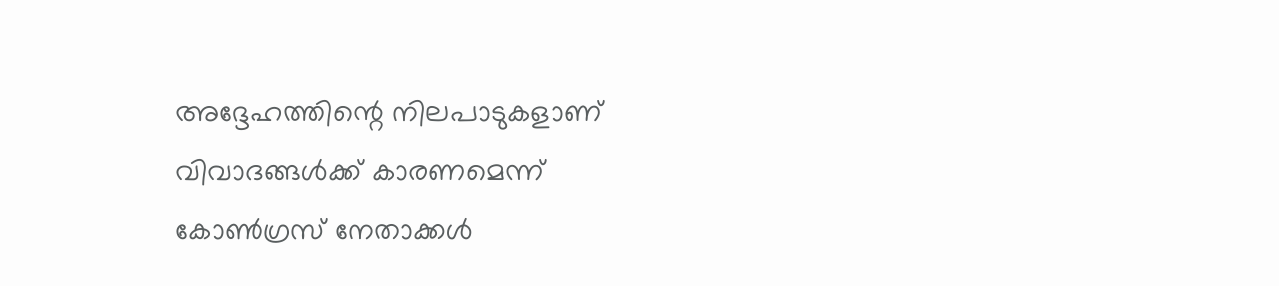അദ്ദേഹത്തിന്റെ നിലപാടുകളാണ് വിവാദങ്ങൾക്ക് കാരണമെന്ന് കോൺഗ്രസ് നേതാക്കൾ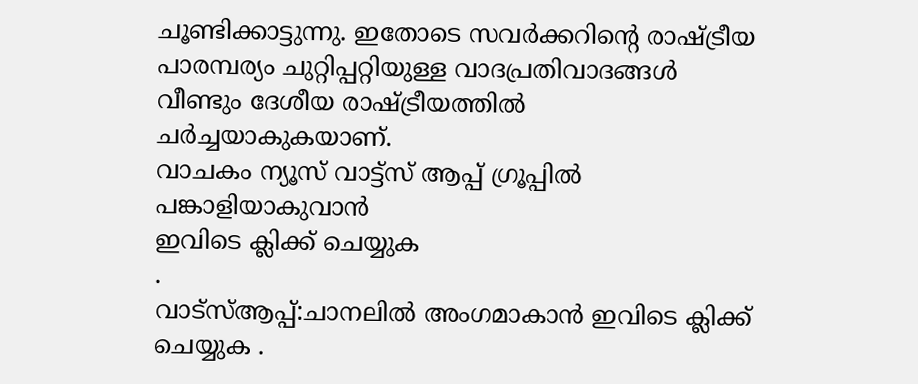ചൂണ്ടിക്കാട്ടുന്നു. ഇതോടെ സവർക്കറിന്റെ രാഷ്ട്രീയ പാരമ്പര്യം ചുറ്റിപ്പറ്റിയുള്ള വാദപ്രതിവാദങ്ങൾ വീണ്ടും ദേശീയ രാഷ്ട്രീയത്തിൽ ചർച്ചയാകുകയാണ്.
വാചകം ന്യൂസ് വാട്ട്സ് ആപ്പ് ഗ്രൂപ്പിൽ പങ്കാളിയാകുവാൻ
ഇവിടെ ക്ലിക്ക് ചെയ്യുക
.
വാട്സ്ആപ്പ്:ചാനലിൽ അംഗമാകാൻ ഇവിടെ ക്ലിക്ക് ചെയ്യുക .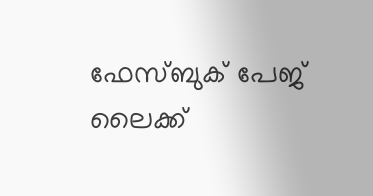ഫേസ്ബുക് പേജ് ലൈക്ക്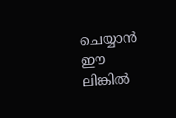ചെയ്യാൻ ഈ ലിങ്കിൽ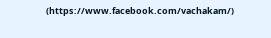(https://www.facebook.com/vachakam/)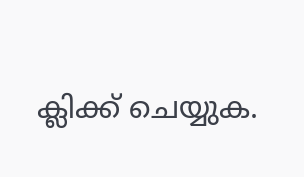ക്ലിക്ക് ചെയ്യുക.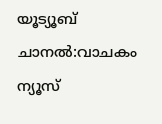യൂട്യൂബ് ചാനൽ:വാചകം ന്യൂസ്